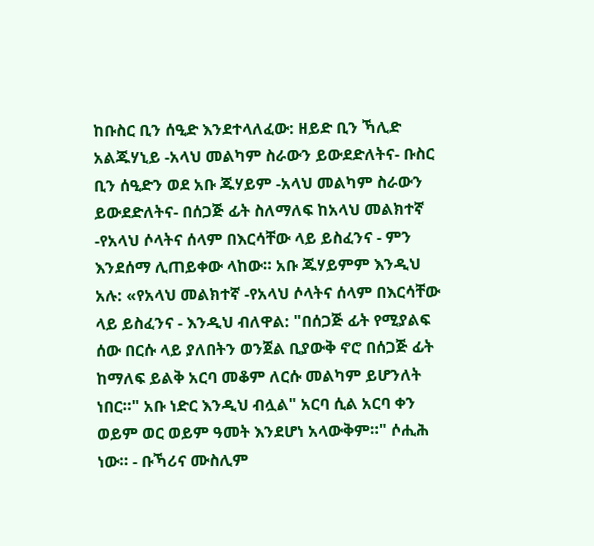ከቡስር ቢን ሰዒድ እንደተላለፈው: ዘይድ ቢን ኻሊድ አልጁሃኒይ -አላህ መልካም ስራውን ይውደድለትና- ቡስር ቢን ሰዒድን ወደ አቡ ጁሃይም -አላህ መልካም ስራውን ይውደድለትና- በሰጋጅ ፊት ስለማለፍ ከአላህ መልክተኛ -የአላህ ሶላትና ሰላም በእርሳቸው ላይ ይስፈንና - ምን እንደሰማ ሊጠይቀው ላከው። አቡ ጁሃይምም እንዲህ አሉ: «የአላህ መልክተኛ -የአላህ ሶላትና ሰላም በእርሳቸው ላይ ይስፈንና - እንዲህ ብለዋል: "በሰጋጅ ፊት የሚያልፍ ሰው በርሱ ላይ ያለበትን ወንጀል ቢያውቅ ኖሮ በሰጋጅ ፊት ከማለፍ ይልቅ አርባ መቆም ለርሱ መልካም ይሆንለት ነበር።" አቡ ነድር እንዲህ ብሏል" አርባ ሲል አርባ ቀን ወይም ወር ወይም ዓመት እንደሆነ አላውቅም።" ሶሒሕ ነው። - ቡኻሪና ሙስሊም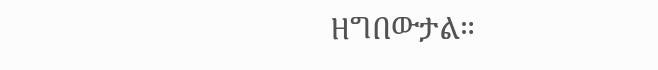ዘግበውታል።